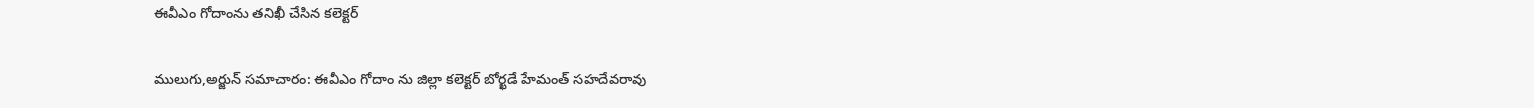ఈవీఎం గోదాంను తనిఖీ చేసిన కలెక్టర్

ములుగు,అర్జున్ సమాచారం: ఈవీఎం గోదాం ను జిల్లా కలెక్టర్ బోర్ఖడే హేమంత్ సహదేవరావు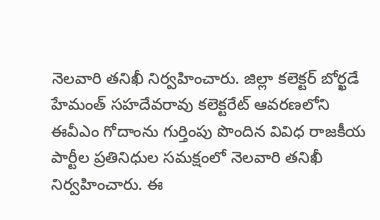నెలవారి తనిఖీ నిర్వహించారు. జిల్లా కలెక్టర్ బోర్ఖడే హేమంత్ సహదేవరావు కలెక్టరేట్ ఆవరణలోని ఈవీఎం గోదాంను గుర్తింపు పొందిన వివిధ రాజకీయ పార్టీల ప్రతినిధుల సమక్షంలో నెలవారి తనిఖీ నిర్వహించారు. ఈ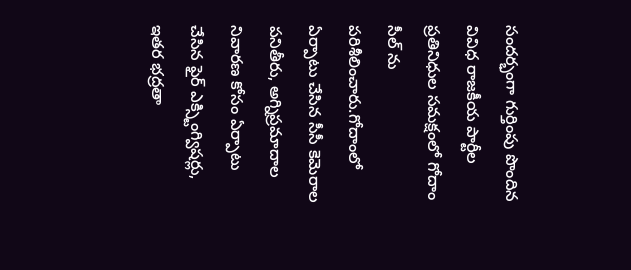సందర్భంగా గుర్తింపు పొందిన వివిధ రాజకీయ పార్టీల ప్రతినిధుల సమక్షంలో గోదాం సీల్ ను పరిశీలించారు.గోదాంలో ఏర్పాటు చేసిన సీసీ కెమెరాల పనితీరు, అగ్నిప్రమాదాల నివారణ కోసం ఏర్పాటు చేసిన ఫైర్ ఎక్స్టింగ్విషర్లు, ఇతర భద్రతా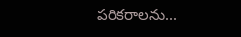పరికరాలను...